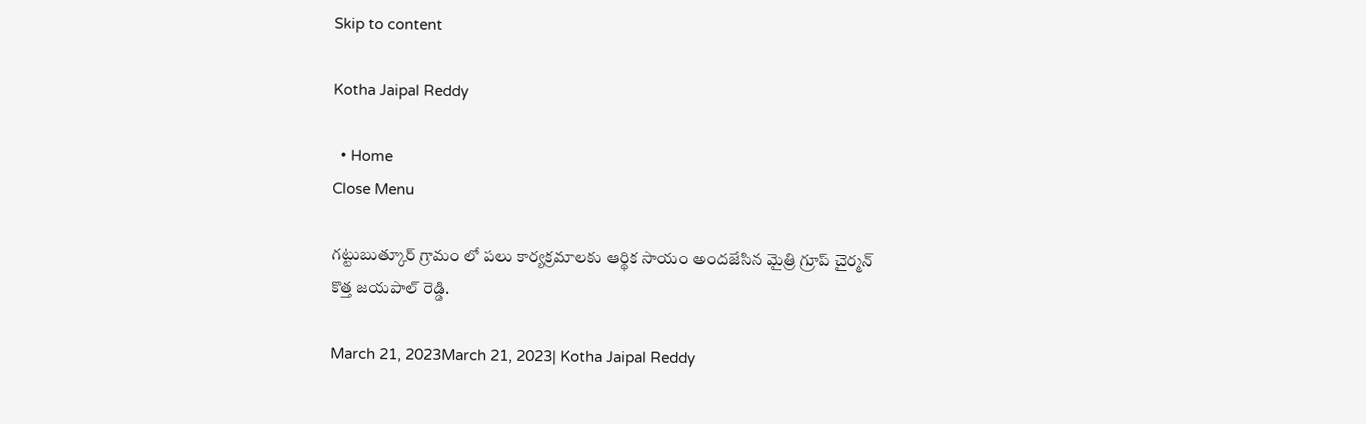Skip to content

Kotha Jaipal Reddy

  • Home
Close Menu

గట్టుబుత్కూర్ గ్రామం లో పలు కార్యక్రమాలకు ఆర్థిక సాయం అందజేసిన మైత్రి గ్రూప్ చైర్మన్ కొత్త జయపాల్ రెడ్డి.

March 21, 2023March 21, 2023| Kotha Jaipal Reddy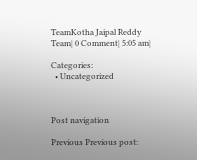TeamKotha Jaipal Reddy Team| 0 Comment| 5:05 am|

Categories:
  • Uncategorized



Post navigation

Previous Previous post: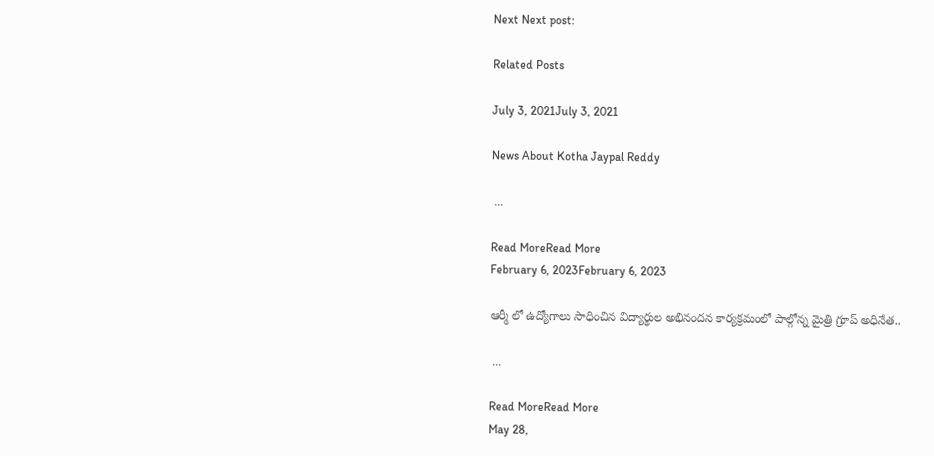Next Next post:

Related Posts

July 3, 2021July 3, 2021

News About Kotha Jaypal Reddy

 ...

Read MoreRead More
February 6, 2023February 6, 2023

ఆర్మీ లో ఉద్యోగాలు సాధించిన విద్యార్థుల అభినందన కార్యక్రమంలో పాల్గోన్న మైత్రి గ్రూప్ అధినేత..

 ...

Read MoreRead More
May 28,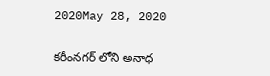2020May 28, 2020

కరీంనగర్ లోని అనాధ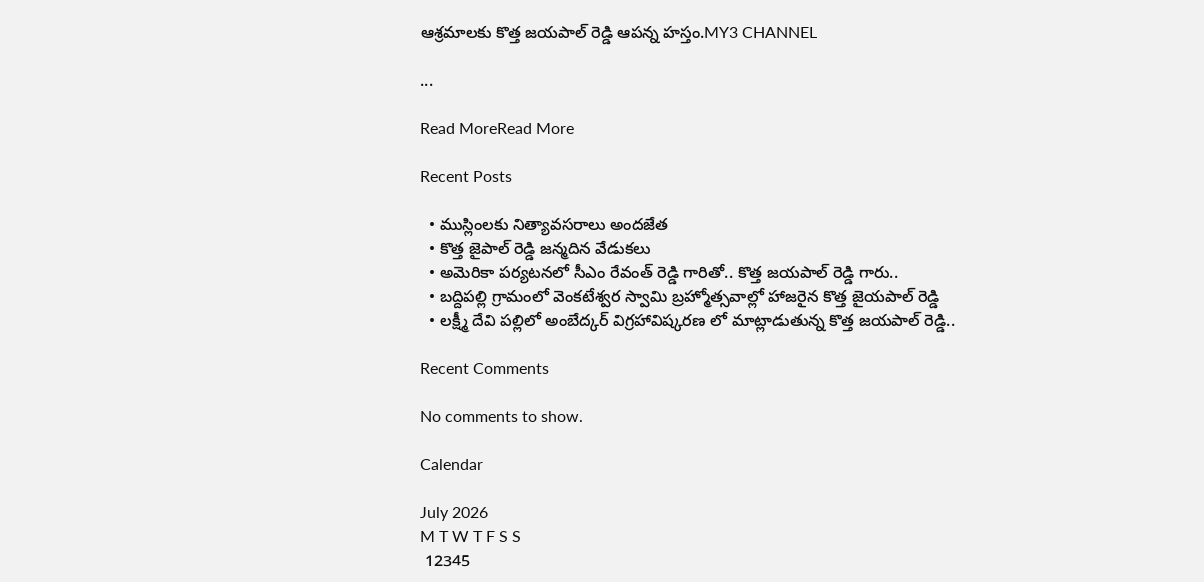ఆశ్రమాలకు కొత్త జయపాల్ రెడ్డి ఆపన్న హస్తం.MY3 CHANNEL

...

Read MoreRead More

Recent Posts

  • ముస్లింలకు నిత్యావసరాలు అందజేత
  • కొత్త జైపాల్ రెడ్డి జన్మదిన వేడుకలు
  • అమెరికా పర్యటనలో సీఎం రేవంత్ రెడ్డి గారితో.. కొత్త జయపాల్ రెడ్డి గారు..
  • బద్దిపల్లి గ్రామంలో వెంకటేశ్వర స్వామి బ్రహ్మోత్సవాల్లో హాజరైన కొత్త జైయపాల్ రెడ్డి
  • లక్ష్మీ దేవి పల్లిలో అంబేద్కర్ విగ్రహావిష్కరణ లో మాట్లాడుతున్న కొత్త జయపాల్ రెడ్డి..

Recent Comments

No comments to show.

Calendar

July 2026
M T W T F S S
 12345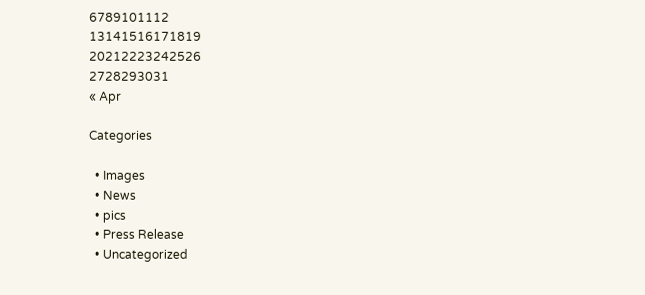6789101112
13141516171819
20212223242526
2728293031
« Apr

Categories

  • Images
  • News
  • pics
  • Press Release
  • Uncategorized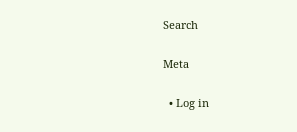Search

Meta

  • Log in